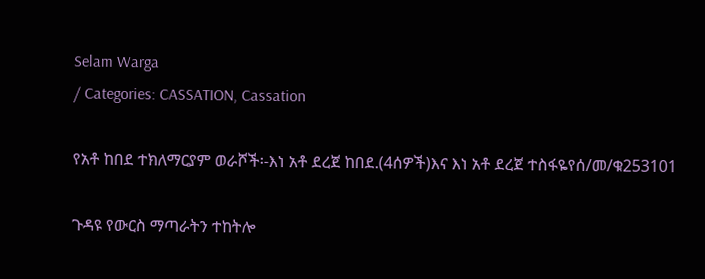Selam Warga
/ Categories: CASSATION, Cassation

የአቶ ከበደ ተክለማርያም ወራሾች፡-እነ አቶ ደረጀ ከበደ.(4ሰዎች)እና እነ አቶ ደረጀ ተስፋዬየሰ/መ/ቁ253101

ጉዳዩ የውርስ ማጣራትን ተከትሎ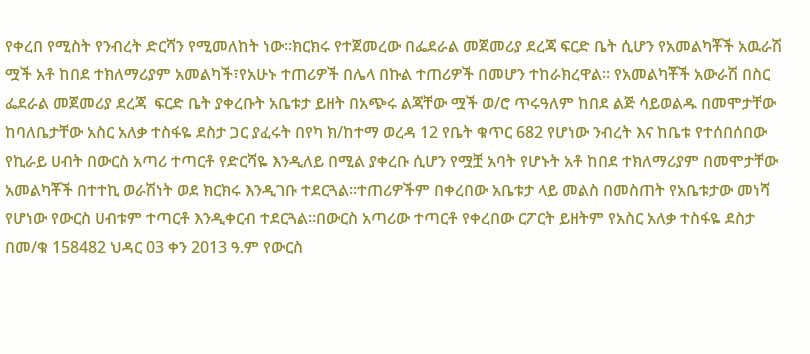የቀረበ የሚስት የንብረት ድርሻን የሚመለከት ነው፡፡ክርክሩ የተጀመረው በፌደራል መጀመሪያ ደረጃ ፍርድ ቤት ሲሆን የአመልካቾች አዉራሽ ሟች አቶ ከበደ ተክለማሪያም አመልካች፣የአሁኑ ተጠሪዎች በሌላ በኩል ተጠሪዎች በመሆን ተከራክረዋል፡፡ የአመልካቾች አውራሽ በስር ፌደራል መጀመሪያ ደረጃ  ፍርድ ቤት ያቀረቡት አቤቱታ ይዘት በአጭሩ ልጃቸው ሟች ወ/ሮ ጥሩዓለም ከበደ ልጅ ሳይወልዱ በመሞታቸው ከባለቤታቸው አስር አለቃ ተስፋዬ ደስታ ጋር ያፈሩት በየካ ክ/ከተማ ወረዳ 12 የቤት ቁጥር 682 የሆነው ንብረት እና ከቤቱ የተሰበሰበው የኪራይ ሀብት በውርስ አጣሪ ተጣርቶ የድርሻዬ እንዲለይ በሚል ያቀረቡ ሲሆን የሟቿ አባት የሆኑት አቶ ከበደ ተክለማሪያም በመሞታቸው አመልካቾች በተተኪ ወራሽነት ወደ ክርክሩ እንዲገቡ ተደርጓል፡፡ተጠሪዎችም በቀረበው አቤቱታ ላይ መልስ በመስጠት የአቤቱታው መነሻ የሆነው የውርስ ሀብቱም ተጣርቶ እንዲቀርብ ተደርጓል፡፡በውርስ አጣሪው ተጣርቶ የቀረበው ርፖርት ይዘትም የአስር አለቃ ተስፋዬ ደስታ በመ/ቁ 158482 ህዳር 03 ቀን 2013 ዓ.ም የውርስ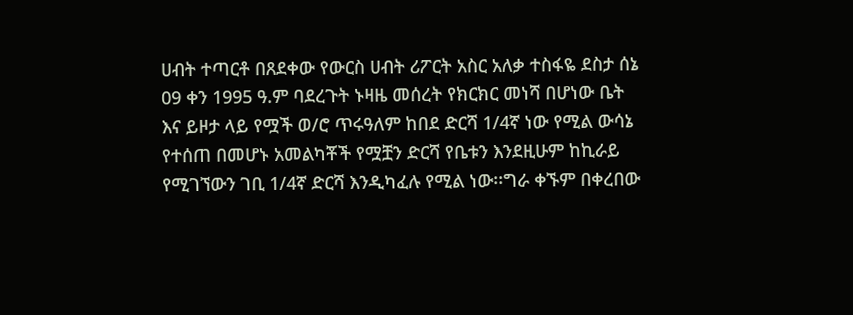ሀብት ተጣርቶ በጸደቀው የውርስ ሀብት ሪፖርት አስር አለቃ ተስፋዬ ደስታ ሰኔ 09 ቀን 1995 ዓ.ም ባደረጉት ኑዛዜ መሰረት የክርክር መነሻ በሆነው ቤት እና ይዞታ ላይ የሟች ወ/ሮ ጥሩዓለም ከበደ ድርሻ 1/4ኛ ነው የሚል ውሳኔ የተሰጠ በመሆኑ አመልካቾች የሟቿን ድርሻ የቤቱን እንደዚሁም ከኪራይ የሚገኘውን ገቢ 1/4ኛ ድርሻ እንዲካፈሉ የሚል ነው፡፡ግራ ቀኙም በቀረበው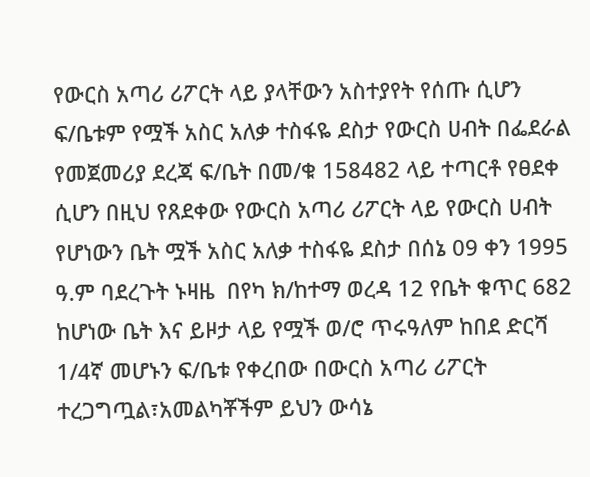የውርስ አጣሪ ሪፖርት ላይ ያላቸውን አስተያየት የሰጡ ሲሆን ፍ/ቤቱም የሟች አስር አለቃ ተስፋዬ ደስታ የውርስ ሀብት በፌደራል የመጀመሪያ ደረጃ ፍ/ቤት በመ/ቁ 158482 ላይ ተጣርቶ የፀደቀ ሲሆን በዚህ የጸደቀው የውርስ አጣሪ ሪፖርት ላይ የውርስ ሀብት የሆነውን ቤት ሟች አስር አለቃ ተስፋዬ ደስታ በሰኔ 09 ቀን 1995 ዓ.ም ባደረጉት ኑዛዜ  በየካ ክ/ከተማ ወረዳ 12 የቤት ቁጥር 682 ከሆነው ቤት እና ይዞታ ላይ የሟች ወ/ሮ ጥሩዓለም ከበደ ድርሻ 1/4ኛ መሆኑን ፍ/ቤቱ የቀረበው በውርስ አጣሪ ሪፖርት ተረጋግጧል፣አመልካቾችም ይህን ውሳኔ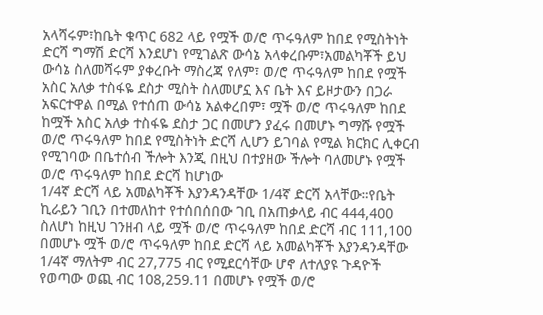አላሻሩም፣ከቤት ቁጥር 682 ላይ የሟች ወ/ሮ ጥሩዓለም ከበደ የሚስትነት ድርሻ ግማሽ ድርሻ እንደሆነ የሚገልጽ ውሳኔ አላቀረቡም፣አመልካቾች ይህ ውሳኔ ስለመሻሩም ያቀረቡት ማስረጃ የለም፣ ወ/ሮ ጥሩዓለም ከበደ የሟች አስር አለቃ ተስፋዬ ደስታ ሚስት ስለመሆኗ እና ቤት እና ይዞታውን በጋራ አፍርተዋል በሚል የተሰጠ ውሳኔ አልቀረበም፣ ሟች ወ/ሮ ጥሩዓለም ከበደ ከሟች አስር አለቃ ተስፋዬ ደስታ ጋር በመሆን ያፈሩ በመሆኑ ግማሹ የሟች ወ/ሮ ጥሩዓለም ከበደ የሚስትነት ድርሻ ሊሆን ይገባል የሚል ክርክር ሊቀርብ የሚገባው በቤተሰብ ችሎት እንጂ በዚህ በተያዘው ችሎት ባለመሆኑ የሟች ወ/ሮ ጥሩዓለም ከበደ ድርሻ ከሆነው                                                                                                                                                                      1/4ኛ ድርሻ ላይ አመልካቾች እያንዳንዳቸው 1/4ኛ ድርሻ አላቸው።የቤት ኪራይን ገቢን በተመለከተ የተሰበሰበው ገቢ በአጠቃላይ ብር 444,400 ስለሆነ ከዚህ ገንዘብ ላይ ሟች ወ/ሮ ጥሩዓለም ከበደ ድርሻ ብር 111,100 በመሆኑ ሟች ወ/ሮ ጥሩዓለም ከበደ ድርሻ ላይ አመልካቾች እያንዳንዳቸው 1/4ኛ ማለትም ብር 27,775 ብር የሚደርሳቸው ሆኖ ለተለያዩ ጉዳዮች የወጣው ወጪ ብር 108,259.11 በመሆኑ የሟች ወ/ሮ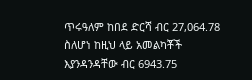ጥሩዓለም ከበደ ድርሻ ብር 27,064.78 ስለሆነ ከዚህ ላይ አመልካቾች እያንዳንዳቸው ብር 6943.75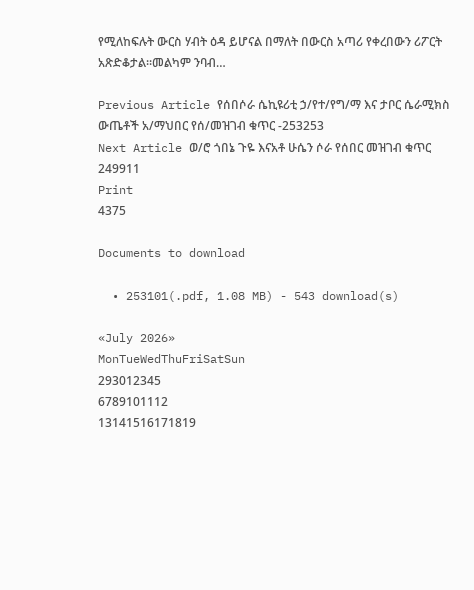የሚለከፍሉት ውርስ ሃብት ዕዳ ይሆናል በማለት በውርስ አጣሪ የቀረበውን ሪፖርት አጽድቆታል፡፡መልካም ንባብ…

Previous Article የሰበሶራ ሴኪዩሪቲ ኃ/የተ/የግ/ማ እና ታቦር ሴራሚክስ ውጤቶች አ/ማህበር የሰ/መዝገብ ቁጥር -253253
Next Article ወ/ሮ ጎበኔ ጉዬ እናአቶ ሁሴን ሶራ የሰበር መዝገብ ቁጥር 249911
Print
4375

Documents to download

  • 253101(.pdf, 1.08 MB) - 543 download(s)

«July 2026»
MonTueWedThuFriSatSun
293012345
6789101112
13141516171819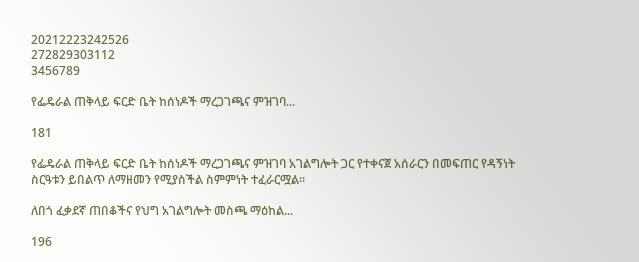20212223242526
272829303112
3456789

የፌዴራል ጠቅላይ ፍርድ ቤት ከሰነዶች ማረጋገጫና ምዝገባ...

181

የፌዴራል ጠቅላይ ፍርድ ቤት ከሰነዶች ማረጋገጫና ምዝገባ አገልግሎት ጋር የተቀናጀ አሰራርን በመፍጠር የዳኝነት ስርዓቱን ይበልጥ ለማዘመን የሚያስችል ስምምነት ተፈራርሟል።

ለበጎ ፈቃደኛ ጠበቆችና የህግ አገልግሎት መስጫ ማዕከል...

196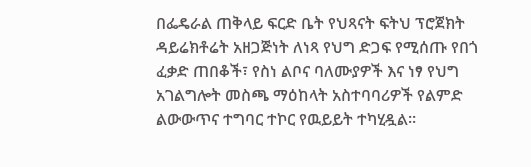በፌዴራል ጠቅላይ ፍርድ ቤት የህጻናት ፍትህ ፕሮጀክት ዳይሬክቶሬት አዘጋጅነት ለነጻ የህግ ድጋፍ የሚሰጡ የበጎ ፈቃድ ጠበቆች፣ የስነ ልቦና ባለሙያዎች እና ነፃ የህግ አገልግሎት መስጫ ማዕከላት አስተባባሪዎች የልምድ ልውውጥና ተግባር ተኮር የዉይይት ተካሂዷል።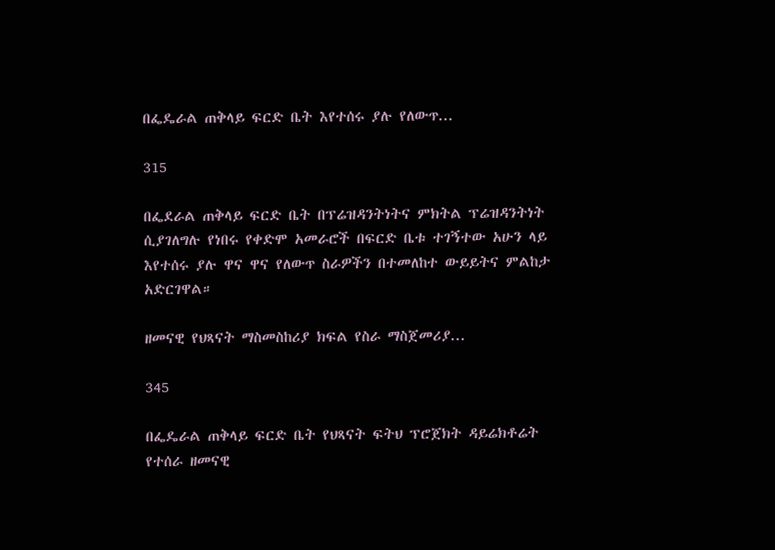በፌዴራል ጠቅላይ ፍርድ ቤት እየተሰሩ ያሉ የለውጥ...

315

በፌደራል ጠቅላይ ፍርድ ቤት በፕሬዝዳንትነትና ምክትል ፕሬዝዳንትነት ሲያገለግሉ የነበሩ የቀድሞ አመራሮች በፍርድ ቤቱ ተገኝተው አሁን ላይ እየተሰሩ ያሉ ዋና ዋና የለውጥ ስራዎችን በተመለከተ ውይይትና ምልከታ አድርገዋል።

ዘመናዊ የህጻናት ማስመስከሪያ ክፍል የስራ ማስጀመሪያ...

345

በፌዴራል ጠቅላይ ፍርድ ቤት የህጻናት ፍትህ ፕሮጀክት ዳይሬክቶሬት የተሰራ ዘመናዊ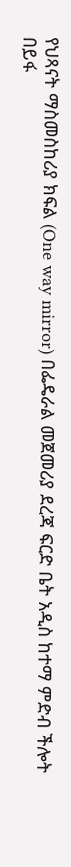የህጻናት ማስመስከሪያ ክፍል (One way mirror) በፌዴራል መጀመሪያ ደረጃ ፍርድ ቤት አዲስ ከተማ ምድብ ችሎት በይፋ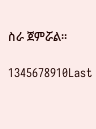ስራ ጀምሯል።

1345678910Last